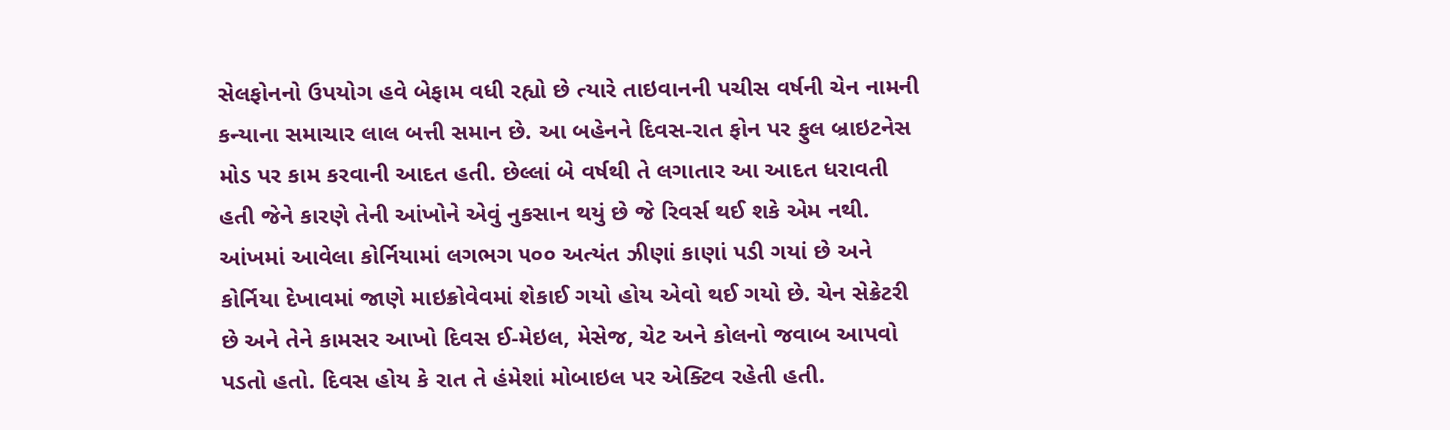સેલફોનનો ઉપયોગ હવે બેફામ વધી રહ્યો છે ત્યારે તાઇવાનની પચીસ વર્ષની ચેન નામની કન્યાના સમાચાર લાલ બત્તી સમાન છે. આ બહેનને દિવસ-રાત ફોન પર ફુલ બ્રાઇટનેસ મોડ પર કામ કરવાની આદત હતી. છેલ્લાં બે વર્ષથી તે લગાતાર આ આદત ધરાવતી હતી જેને કારણે તેની આંખોને એવું નુકસાન થયું છે જે રિવર્સ થઈ શકે એમ નથી. આંખમાં આવેલા કોર્નિયામાં લગભગ ૫૦૦ અત્યંત ઝીણાં કાણાં પડી ગયાં છે અને કોર્નિયા દેખાવમાં જાણે માઇક્રોવેવમાં શેકાઈ ગયો હોય એવો થઈ ગયો છે. ચેન સેક્રેટરી છે અને તેને કામસર આખો દિવસ ઈ-મેઇલ, મેસેજ, ચેટ અને કોલનો જવાબ આપવો પડતો હતો. દિવસ હોય કે રાત તે હંમેશાં મોબાઇલ પર એક્ટિવ રહેતી હતી.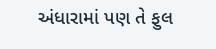અંધારામાં પણ તે ફુલ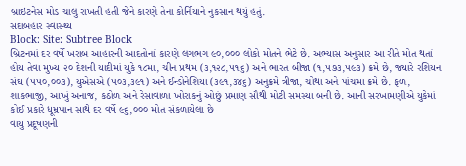બ્રાઇટનેસ મોડ ચાલુ રાખતી હતી જેને કારણે તેના કોર્નિયાને નુકસાન થયું હતું.
સદાબહાર સ્વાસ્થ્ય
Block: Site: Subtree Block
બ્રિટનમાં દર વર્ષે ખરાબ આહારની આદતોનાં કારણે લગભગ ૯૦,૦૦૦ લોકો મોતને ભેટે છે. અભ્યાસ અનુસાર આ રીતે મોત થતાં હોય તેવા મુખ્ય ૨૦ દેશની યાદીમાં યુકે ૧૮મા, ચીન પ્રથમ (૩,૧૨૮,૫૧૬) અને ભારત બીજા (૧,૫૭૩,૫૯૩) ક્રમે છે, જ્યારે રશિયન સંઘ (૫૫૦,૦૦૩), યુએસએ (૫૦૩,૩૯૧) અને ઈન્ડોનેશિયા (૩૯૧,૩૪૬) અનુક્રમે ત્રીજા, ચોથા અને પાંચમા ક્રમે છે. ફળ, શાકભાજી, આખું અનાજ, કઠોળ અને રેસાવાળા ખોરાકનું ઓછું પ્રમાણ સૌથી મોટી સમસ્યા બની છે. આની સરખામણીએ યુકેમાં કોઈ પ્રકારે ધૂમ્રપાન સાથે દર વર્ષે ૯૬,૦૦૦ મોત સંકળાયેલા છે
વાયુ પ્રદૂષણની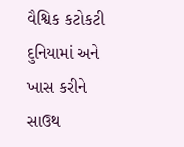વૈશ્વિક કટોકટી દુનિયામાં અને ખાસ કરીને સાઉથ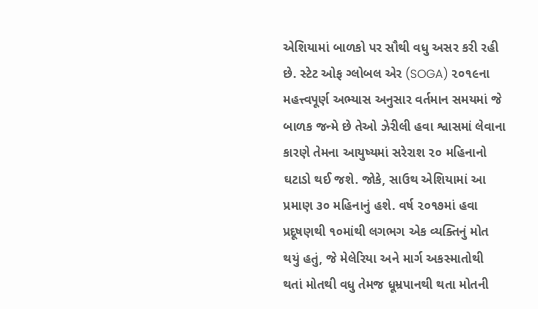એશિયામાં બાળકો પર સૌથી વધુ અસર કરી રહી છે. સ્ટેટ ઓફ ગ્લોબલ એર (SOGA) ૨૦૧૯ના મહત્ત્વપૂર્ણ અભ્યાસ અનુસાર વર્તમાન સમયમાં જે બાળક જન્મે છે તેઓ ઝેરીલી હવા શ્વાસમાં લેવાના કારણે તેમના આયુષ્યમાં સરેરાશ ૨૦ મહિનાનો ઘટાડો થઈ જશે. જોકે, સાઉથ એશિયામાં આ પ્રમાણ ૩૦ મહિનાનું હશે. વર્ષ ૨૦૧૭માં હવા પ્રદૂષણથી ૧૦માંથી લગભગ એક વ્યક્તિનું મોત થયું હતું, જે મેલેરિયા અને માર્ગ અકસ્માતોથી થતાં મોતથી વધુ તેમજ ધૂમ્રપાનથી થતા મોતની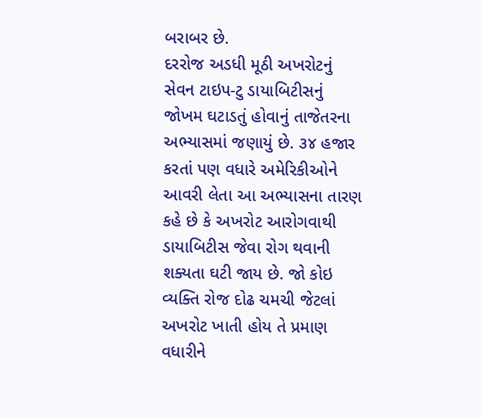બરાબર છે.
દરરોજ અડધી મૂઠી અખરોટનું સેવન ટાઇપ-ટુ ડાયાબિટીસનું જોખમ ઘટાડતું હોવાનું તાજેતરના અભ્યાસમાં જણાયું છે. ૩૪ હજાર કરતાં પણ વધારે અમેરિકીઓને આવરી લેતા આ અભ્યાસના તારણ કહે છે કે અખરોટ આરોગવાથી ડાયાબિટીસ જેવા રોગ થવાની શક્યતા ઘટી જાય છે. જો કોઇ વ્યક્તિ રોજ દોઢ ચમચી જેટલાં અખરોટ ખાતી હોય તે પ્રમાણ વધારીને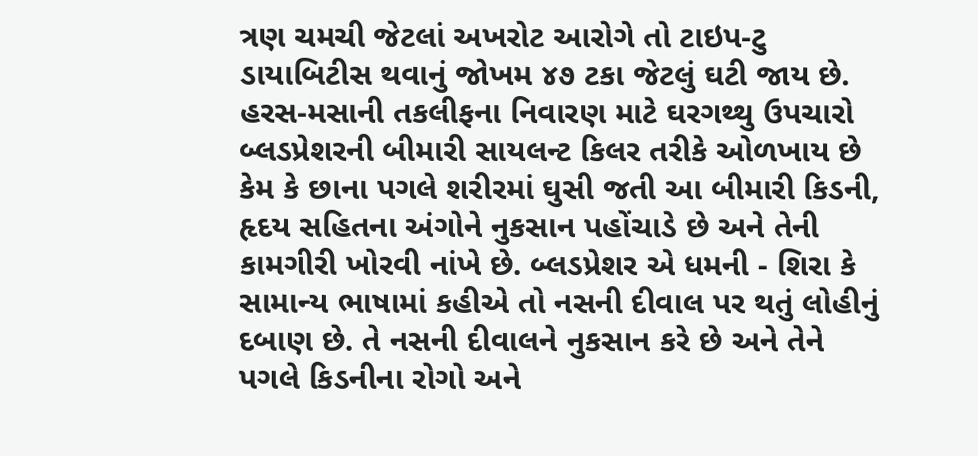ત્રણ ચમચી જેટલાં અખરોટ આરોગે તો ટાઇપ-ટુ ડાયાબિટીસ થવાનું જોખમ ૪૭ ટકા જેટલું ઘટી જાય છે.
હરસ-મસાની તકલીફના નિવારણ માટે ઘરગથ્થુ ઉપચારો
બ્લડપ્રેશરની બીમારી સાયલન્ટ કિલર તરીકે ઓળખાય છે કેમ કે છાના પગલે શરીરમાં ઘુસી જતી આ બીમારી કિડની, હૃદય સહિતના અંગોને નુકસાન પહોંચાડે છે અને તેની કામગીરી ખોરવી નાંખે છે. બ્લડપ્રેશર એ ધમની - શિરા કે સામાન્ય ભાષામાં કહીએ તો નસની દીવાલ પર થતું લોહીનું દબાણ છે. તે નસની દીવાલને નુકસાન કરે છે અને તેને પગલે કિડનીના રોગો અને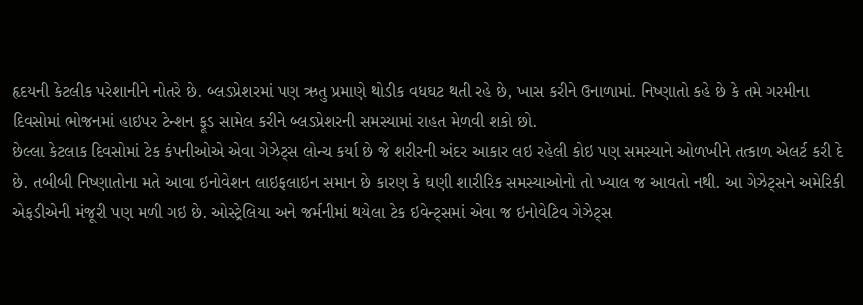હૃદયની કેટલીક પરેશાનીને નોતરે છે. બ્લડપ્રેશરમાં પણ ઋતુ પ્રમાણે થોડીક વધઘટ થતી રહે છે, ખાસ કરીને ઉનાળામાં. નિષ્ણાતો કહે છે કે તમે ગરમીના દિવસોમાં ભોજનમાં હાઇપર ટેન્શન ફૂડ સામેલ કરીને બ્લડપ્રેશરની સમસ્યામાં રાહત મેળવી શકો છો.
છેલ્લા કેટલાક દિવસોમાં ટેક કંપનીઓએ એવા ગેઝેટ્સ લોન્ચ કર્યા છે જે શરીરની અંદર આકાર લઇ રહેલી કોઇ પણ સમસ્યાને ઓળખીને તત્કાળ એલર્ટ કરી દે છે. તબીબી નિષ્ણાતોના મતે આવા ઇનોવેશન લાઇફલાઇન સમાન છે કારણ કે ઘણી શારીરિક સમસ્યાઓનો તો ખ્યાલ જ આવતો નથી. આ ગેઝેટ્સને અમેરિકી એફડીએની મંજૂરી પણ મળી ગઇ છે. ઓસ્ટ્રેલિયા અને જર્મનીમાં થયેલા ટેક ઇવેન્ટ્સમાં એવા જ ઇનોવેટિવ ગેઝેટ્સ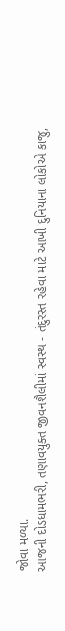જોવા મળ્યા.
આજની દોડધામભરી, તણાવયુક્ત જીવનશૈલીમાં સ્વસ્થ - તંદુરસ્ત રહેવા માટે આખી દુનિયાના લોકોએ કાજુ,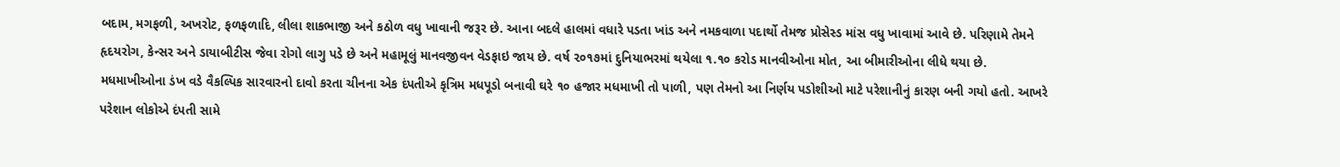બદામ, મગફળી, અખરોટ, ફળફળાદિ, લીલા શાકભાજી અને કઠોળ વધુ ખાવાની જરૂર છે. આના બદલે હાલમાં વધારે પડતા ખાંડ અને નમકવાળા પદાર્થો તેમજ પ્રોસેસ્ડ માંસ વધુ ખાવામાં આવે છે. પરિણામે તેમને હૃદયરોગ, કેન્સર અને ડાયાબીટીસ જેવા રોગો લાગુ પડે છે અને મહામૂલું માનવજીવન વેડફાઇ જાય છે. વર્ષ ૨૦૧૭માં દુનિયાભરમાં થયેલા ૧.૧૦ કરોડ માનવીઓના મોત, આ બીમારીઓના લીધે થયા છે.
મધમાખીઓના ડંખ વડે વૈકલ્પિક સારવારનો દાવો કરતા ચીનના એક દંપતીએ કૃત્રિમ મધપૂડો બનાવી ઘરે ૧૦ હજાર મધમાખી તો પાળી, પણ તેમનો આ નિર્ણય પડોશીઓ માટે પરેશાનીનું કારણ બની ગયો હતો. આખરે પરેશાન લોકોએ દંપતી સામે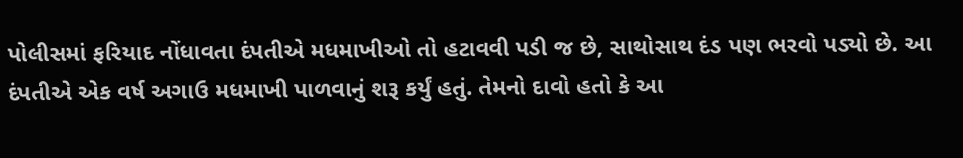પોલીસમાં ફરિયાદ નોંધાવતા દંપતીએ મધમાખીઓ તો હટાવવી પડી જ છે, સાથોસાથ દંડ પણ ભરવો પડ્યો છે. આ દંપતીએ એક વર્ષ અગાઉ મધમાખી પાળવાનું શરૂ કર્યું હતું. તેમનો દાવો હતો કે આ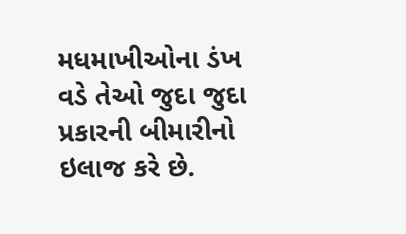મધમાખીઓના ડંખ વડે તેઓ જુદા જુદા પ્રકારની બીમારીનો ઇલાજ કરે છે.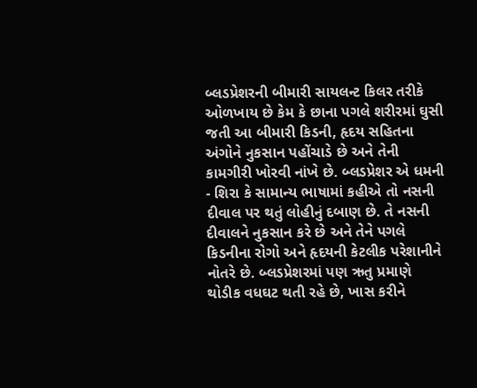બ્લડપ્રેશરની બીમારી સાયલન્ટ કિલર તરીકે ઓળખાય છે કેમ કે છાના પગલે શરીરમાં ઘુસી જતી આ બીમારી કિડની, હૃદય સહિતના અંગોને નુકસાન પહોંચાડે છે અને તેની કામગીરી ખોરવી નાંખે છે. બ્લડપ્રેશર એ ધમની - શિરા કે સામાન્ય ભાષામાં કહીએ તો નસની દીવાલ પર થતું લોહીનું દબાણ છે. તે નસની દીવાલને નુકસાન કરે છે અને તેને પગલે કિડનીના રોગો અને હૃદયની કેટલીક પરેશાનીને નોતરે છે. બ્લડપ્રેશરમાં પણ ઋતુ પ્રમાણે થોડીક વધઘટ થતી રહે છે, ખાસ કરીને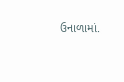ઉનાળામાં.